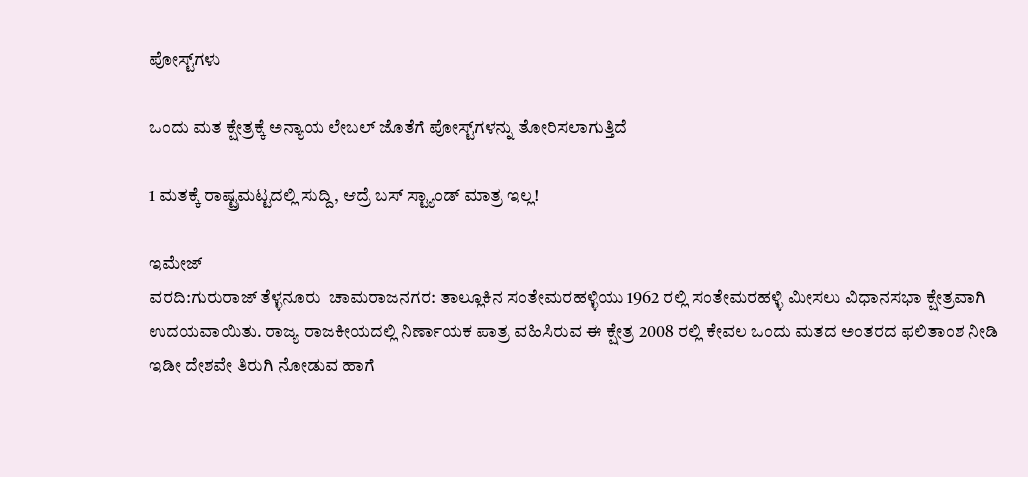ಪೋಸ್ಟ್‌ಗಳು

ಒಂದು ಮತ ಕ್ಷೇತ್ರಕ್ಕೆ ಅನ್ಯಾಯ ಲೇಬಲ್ ಜೊತೆಗೆ ಪೋಸ್ಟ್‌ಗಳನ್ನು ತೋರಿಸಲಾಗುತ್ತಿದೆ

1 ಮತಕ್ಕೆ ರಾಷ್ಟ್ರಮಟ್ಟದಲ್ಲಿ ಸುದ್ದಿ, ಆದ್ರೆ ಬಸ್ ಸ್ಟ್ಯಾಂಡ್ ಮಾತ್ರ ಇಲ್ಲ!

ಇಮೇಜ್
ವರದಿ:ಗುರುರಾಜ್ ತೆಳ್ಳನೂರು  ಚಾಮರಾಜನಗರ: ತಾಲ್ಲೂಕಿನ ಸಂತೇಮರಹಳ್ಳಿಯು 1962 ರಲ್ಲಿ ಸಂತೇಮರಹಳ್ಳಿ ಮೀಸಲು ವಿಧಾನಸಭಾ ಕ್ಷೇತ್ರವಾಗಿ ಉದಯವಾಯಿತು. ರಾಜ್ಯ ರಾಜಕೀಯದಲ್ಲಿ ನಿರ್ಣಾಯಕ ಪಾತ್ರ ವಹಿಸಿರುವ ಈ ಕ್ಷೇತ್ರ 2008 ರಲ್ಲಿ ಕೇವಲ ಒಂದು ಮತದ ಅಂತರದ ಫಲಿತಾಂಶ ನೀಡಿ ಇಡೀ ದೇಶವೇ ತಿರುಗಿ ನೋಡುವ ಹಾಗೆ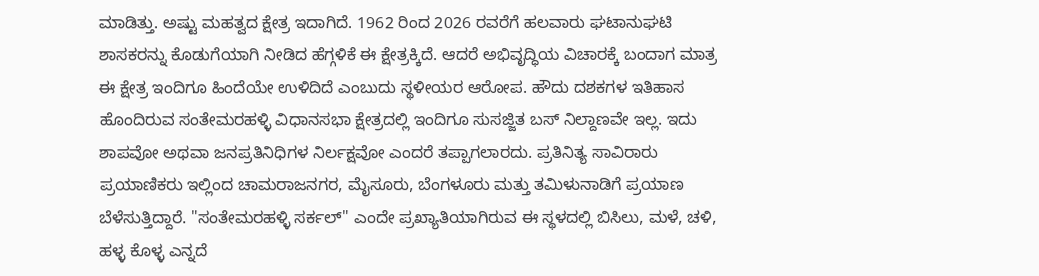ಮಾಡಿತ್ತು. ಅಷ್ಟು ಮಹತ್ವದ ಕ್ಷೇತ್ರ ಇದಾಗಿದೆ. 1962 ರಿಂದ 2026 ರವರೆಗೆ ಹಲವಾರು ಘಟಾನುಘಟಿ ಶಾಸಕರನ್ನು ಕೊಡುಗೆಯಾಗಿ ನೀಡಿದ ಹೆಗ್ಗಳಿಕೆ ಈ ಕ್ಷೇತ್ರಕ್ಕಿದೆ. ಆದರೆ ಅಭಿವೃದ್ಧಿಯ ವಿಚಾರಕ್ಕೆ ಬಂದಾಗ ಮಾತ್ರ ಈ ಕ್ಷೇತ್ರ ಇಂದಿಗೂ ಹಿಂದೆಯೇ ಉಳಿದಿದೆ ಎಂಬುದು ಸ್ಥಳೀಯರ ಆರೋಪ. ಹೌದು ದಶಕಗಳ ಇತಿಹಾಸ ಹೊಂದಿರುವ ಸಂತೇಮರಹಳ್ಳಿ ವಿಧಾನಸಭಾ ಕ್ಷೇತ್ರದಲ್ಲಿ ಇಂದಿಗೂ ಸುಸಜ್ಜಿತ ಬಸ್ ನಿಲ್ದಾಣವೇ ಇಲ್ಲ. ಇದು ಶಾಪವೋ ಅಥವಾ ಜನಪ್ರತಿನಿಧಿಗಳ ನಿರ್ಲಕ್ಷವೋ ಎಂದರೆ ತಪ್ಪಾಗಲಾರದು. ಪ್ರತಿನಿತ್ಯ ಸಾವಿರಾರು ಪ್ರಯಾಣಿಕರು ಇಲ್ಲಿಂದ ಚಾಮರಾಜನಗರ, ಮೈಸೂರು, ಬೆಂಗಳೂರು ಮತ್ತು ತಮಿಳುನಾಡಿಗೆ ಪ್ರಯಾಣ ಬೆಳೆಸುತ್ತಿದ್ದಾರೆ. "ಸಂತೇಮರಹಳ್ಳಿ ಸರ್ಕಲ್" ಎಂದೇ ಪ್ರಖ್ಯಾತಿಯಾಗಿರುವ ಈ ಸ್ಥಳದಲ್ಲಿ ಬಿಸಿಲು, ಮಳೆ, ಚಳಿ, ಹಳ್ಳ ಕೊಳ್ಳ ಎನ್ನದೆ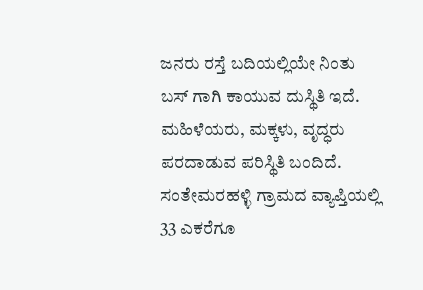ಜನರು ರಸ್ತೆ ಬದಿಯಲ್ಲಿಯೇ ನಿಂತು ಬಸ್ ಗಾಗಿ ಕಾಯುವ ದುಸ್ಥಿತಿ ಇದೆ. ಮಹಿಳೆಯರು, ಮಕ್ಕಳು, ವೃದ್ಧರು ಪರದಾಡುವ ಪರಿಸ್ಥಿತಿ ಬಂದಿದೆ. ಸಂತೇಮರಹಳ್ಳಿ ಗ್ರಾಮದ ವ್ಯಾಪ್ತಿಯಲ್ಲಿ 33 ಎಕರೆಗೂ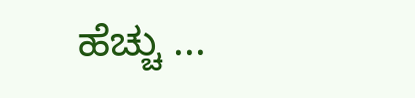ಹೆಚ್ಚು ...